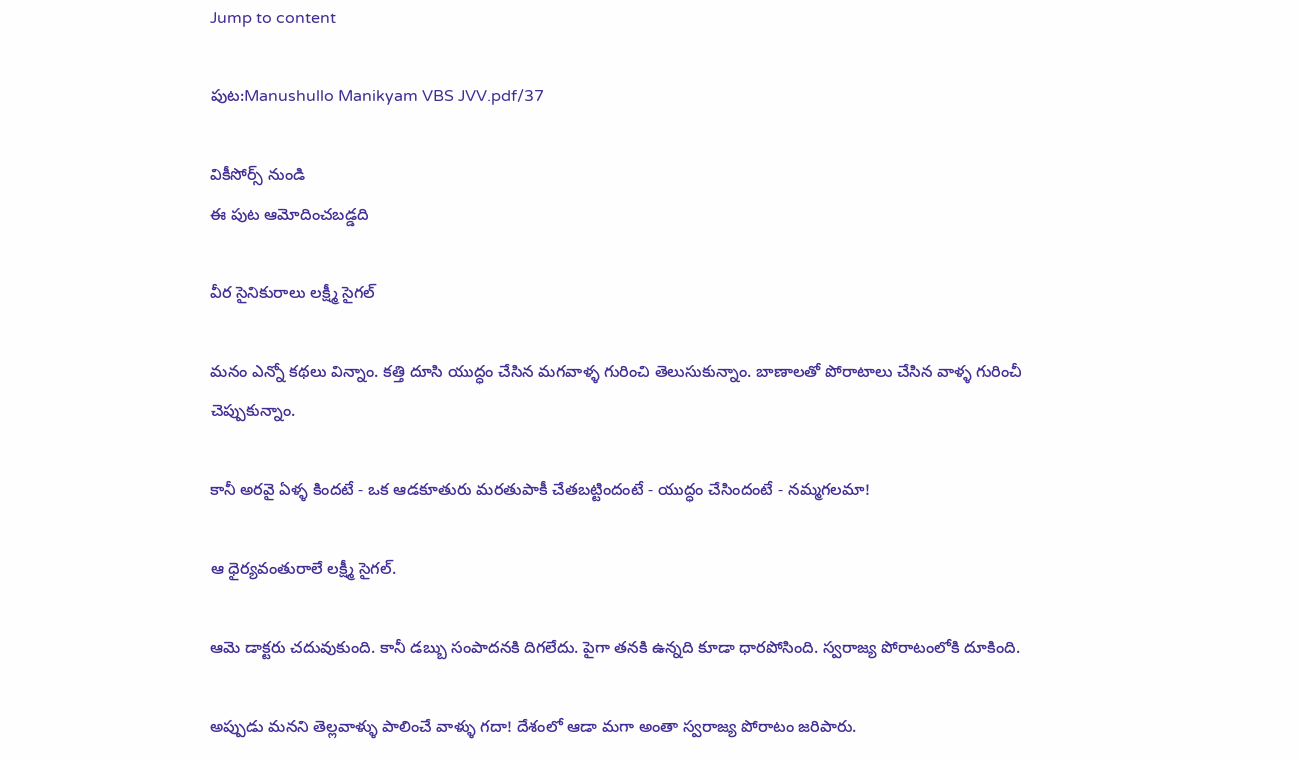Jump to content

పుట:Manushullo Manikyam VBS JVV.pdf/37

వికీసోర్స్ నుండి
ఈ పుట ఆమోదించబడ్డది

వీర సైనికురాలు లక్ష్మీ సైగల్

మనం ఎన్నో కథలు విన్నాం. కత్తి దూసి యుద్ధం చేసిన మగవాళ్ళ గురించి తెలుసుకున్నాం. బాణాలతో పోరాటాలు చేసిన వాళ్ళ గురించీ చెప్పుకున్నాం.

కానీ అరవై ఏళ్ళ కిందటే - ఒక ఆడకూతురు మరతుపాకీ చేతబట్టిందంటే - యుద్ధం చేసిందంటే - నమ్మగలమా!

ఆ ధైర్యవంతురాలే లక్ష్మీ సైగల్.

ఆమె డాక్టరు చదువుకుంది. కానీ డబ్బు సంపాదనకి దిగలేదు. పైగా తనకి ఉన్నది కూడా ధారపోసింది. స్వరాజ్య పోరాటంలోకి దూకింది.

అప్పుడు మనని తెల్లవాళ్ళు పాలించే వాళ్ళు గదా! దేశంలో ఆడా మగా అంతా స్వరాజ్య పోరాటం జరిపారు.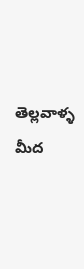తెల్లవాళ్ళ మీద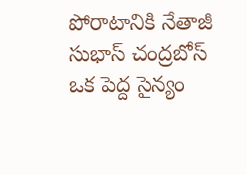పోరాటానికి నేతాజీ సుభాస్ చంద్రబోస్ ఒక పెద్ద సైన్యం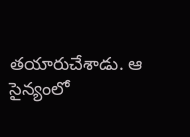తయారుచేశాడు. ఆ సైన్యంలో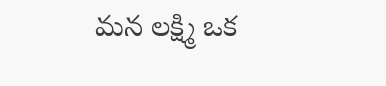మన లక్ష్మి ఒక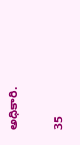అధికారి.

35